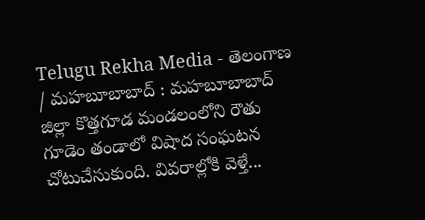Telugu Rekha Media - తెలంగాణ / మహబూబాబాద్ : మహబూబాబాద్ జిల్లా కొత్తగూడ మండలంలోని రౌతు గూడెం తండాలో విషాద సంఘటన చోటుచేసుకుంది. వివరాల్లోకి వెళ్తే...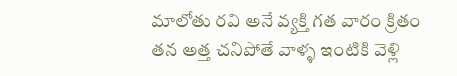మాలోతు రవి అనే వ్యక్తి గత వారం క్రితం తన అత్త చనిపోతే వాళ్ళ ఇంటికి వెళ్లి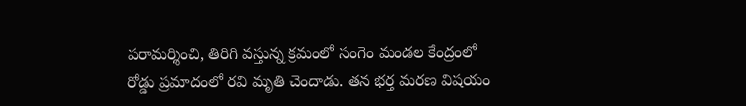పరామర్శించి, తిరిగి వస్తున్న క్రమంలో సంగెం మండల కేంద్రంలో రోడ్డు ప్రమాదంలో రవి మృతి చెందాడు. తన భర్త మరణ విషయం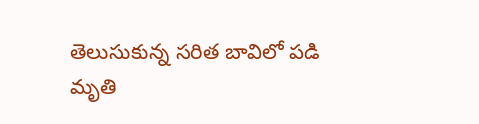తెలుసుకున్న సరిత బావిలో పడి మృతి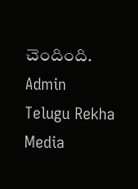చెందింది.
Admin
Telugu Rekha Media